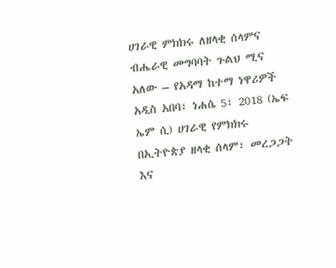ሀገራዊ ምክክሩ ለዘላቂ ሰላምና ብሔራዊ መግባባት ጉልህ ሚና አለው – የአዳማ ከተማ ነዋሪዎች
አዲስ አበባ፣ ነሐሴ 5፣ 2018 (ኤፍ ኤም ሲ) ሀገራዊ የምክክሩ በኢትዮጵያ ዘላቂ ሰላም፣ መረጋጋት እና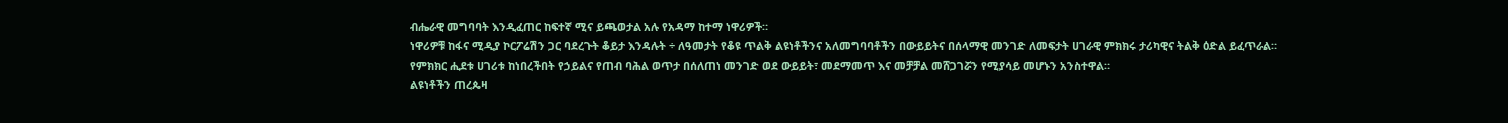ብሔራዊ መግባባት እንዲፈጠር ከፍተኛ ሚና ይጫወታል አሉ የአዳማ ከተማ ነዋሪዎች።
ነዋሪዎቹ ከፋና ሚዲያ ኮርፖሬሽን ጋር ባደረጉት ቆይታ እንዳሉት ÷ ለዓመታት የቆዩ ጥልቅ ልዩነቶችንና አለመግባባቶችን በውይይትና በሰላማዊ መንገድ ለመፍታት ሀገራዊ ምክክሩ ታሪካዊና ትልቅ ዕድል ይፈጥራል።
የምክክር ሒደቱ ሀገሪቱ ከነበረችበት የኃይልና የጠብ ባሕል ወጥታ በሰለጠነ መንገድ ወደ ውይይት፣ መደማመጥ እና መቻቻል መሸጋገሯን የሚያሳይ መሆኑን አንስተዋል።
ልዩነቶችን ጠረጴዛ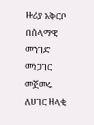ዙሪያ አቅርቦ በሰላማዊ መንገድ መነጋገር መጀመሩ ለሀገር ዘላቂ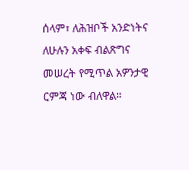ሰላም፣ ለሕዝቦች አንድነትና ለሁሉን አቀፍ ብልጽግና መሠረት የሚጥል አዎንታዊ ርምጃ ነው ብለዋል።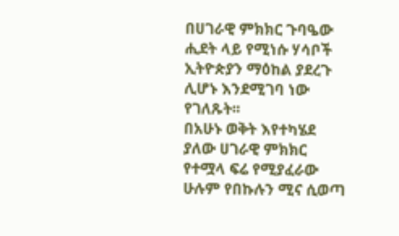በሀገራዊ ምክክር ጉባዔው ሒደት ላይ የሚነሱ ሃሳቦች ኢትዮጵያን ማዕከል ያደረጉ ሊሆኑ እንደሚገባ ነው የገለጹት፡፡
በአሁኑ ወቅት እየተካሄደ ያለው ሀገራዊ ምክክር የተሟላ ፍሬ የሚያፈራው ሁሉም የበኩሉን ሚና ሲወጣ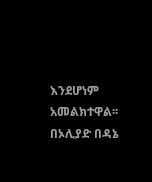እንደሆነም አመልክተዋል፡፡
በኦሊያድ በዳኔ